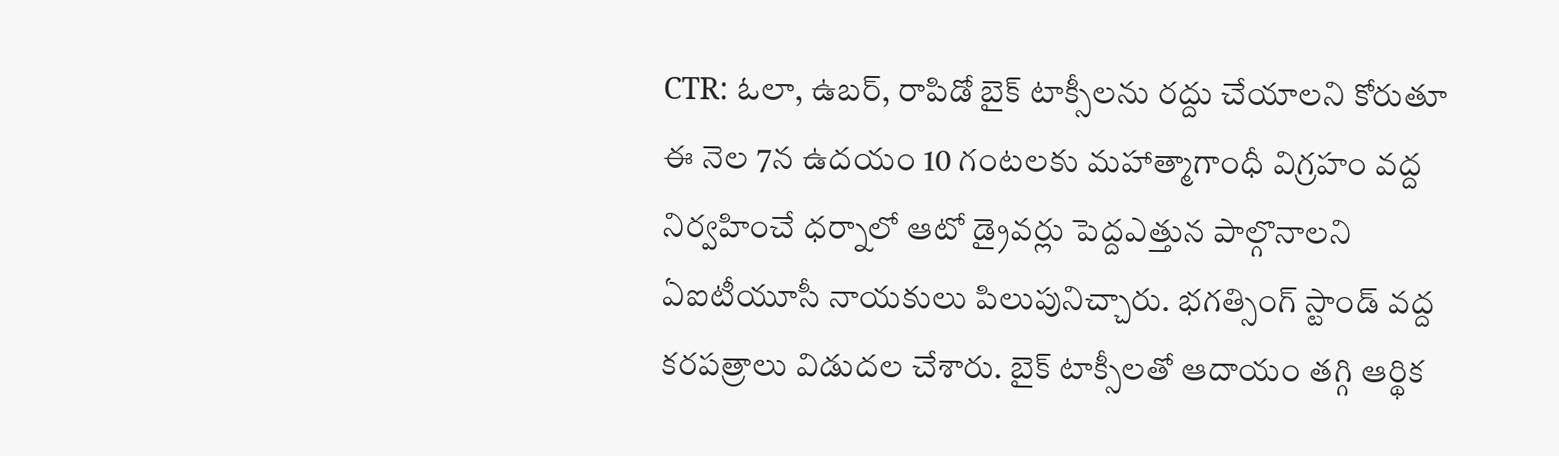CTR: ఓలా, ఉబర్, రాపిడో బైక్ టాక్సీలను రద్దు చేయాలని కోరుతూ ఈ నెల 7న ఉదయం 10 గంటలకు మహాత్మాగాంధీ విగ్రహం వద్ద నిర్వహించే ధర్నాలో ఆటో డ్రైవర్లు పెద్దఎత్తున పాల్గొనాలని ఏఐటీయూసీ నాయకులు పిలుపునిచ్చారు. భగత్సింగ్ స్టాండ్ వద్ద కరపత్రాలు విడుదల చేశారు. బైక్ టాక్సీలతో ఆదాయం తగ్గి ఆర్థిక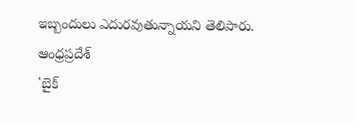ఇబ్బందులు ఎదురవుతున్నాయని తెలిపారు.
ఆంధ్రప్రదేశ్
'బైక్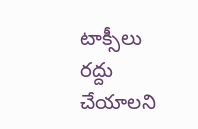టాక్సీలు రద్దు చేయాలని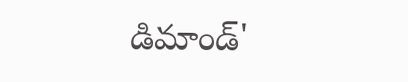డిమాండ్'